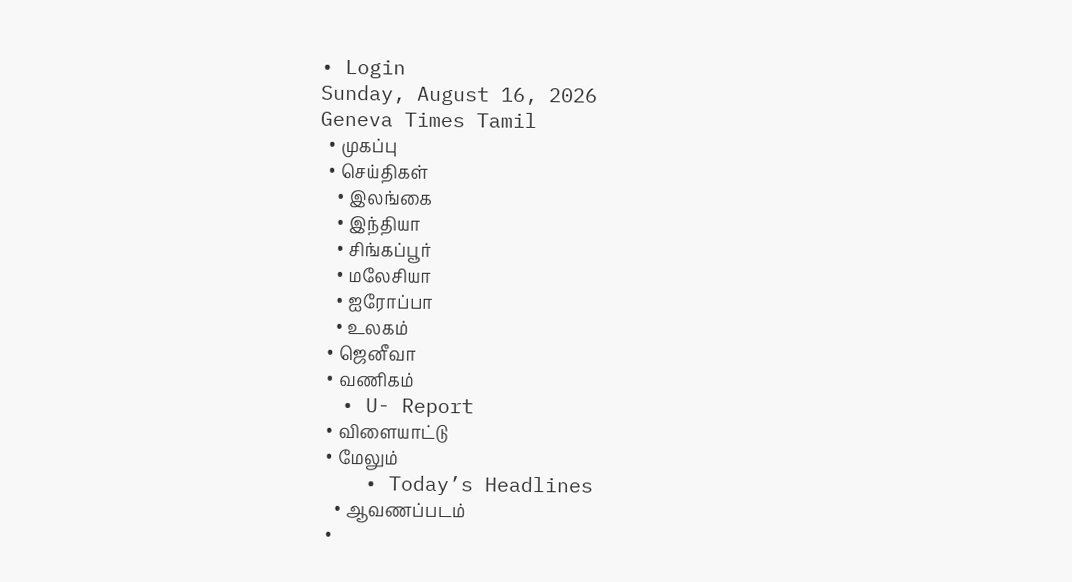• Login
Sunday, August 16, 2026
Geneva Times Tamil
  • முகப்பு
  • செய்திகள்
    • இலங்கை
    • இந்தியா
    • சிங்கப்பூர்
    • மலேசியா
    • ஐரோப்பா
    • உலகம்
  • ஜெனீவா
  • வணிகம்
  • U- Report
  • விளையாட்டு
  • மேலும்
    • Today’s Headlines
    • ஆவணப்படம்
  •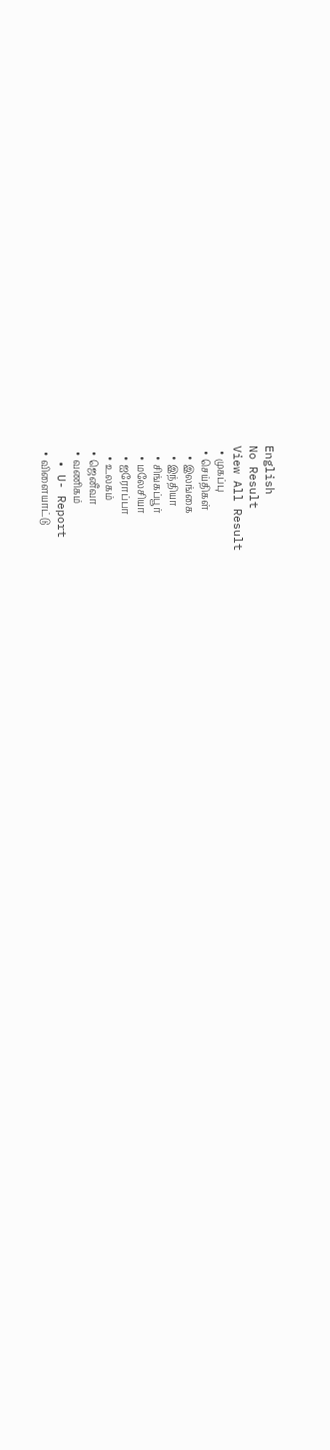English
No Result
View All Result
  • முகப்பு
  • செய்திகள்
    • இலங்கை
    • இந்தியா
    • சிங்கப்பூர்
    • மலேசியா
    • ஐரோப்பா
    • உலகம்
  • ஜெனீவா
  • வணிகம்
  • U- Report
  • விளையாட்டு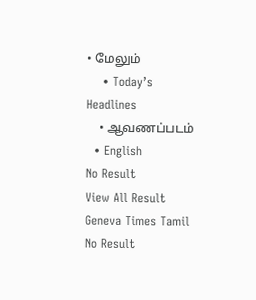• மேலும்
    • Today’s Headlines
    • ஆவணப்படம்
  • English
No Result
View All Result
Geneva Times Tamil
No Result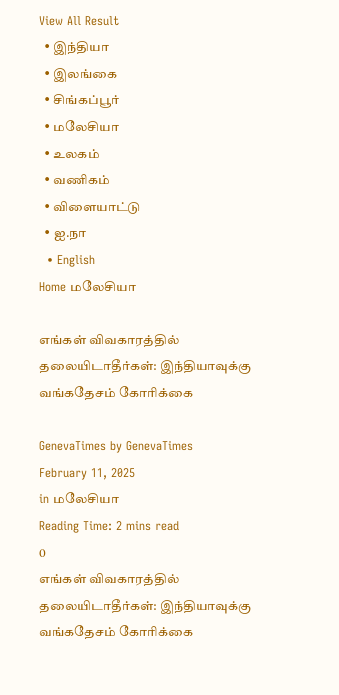View All Result
  • இந்தியா
  • இலங்கை
  • சிங்கப்பூர்
  • மலேசியா
  • உலகம்
  • வணிகம்
  • விளையாட்டு
  • ஐ.நா
  • English
Home மலேசியா

எங்கள் விவகாரத்தில் தலையிடாதீர்கள்: இந்தியாவுக்கு வங்கதேசம் கோரிக்கை

GenevaTimes by GenevaTimes
February 11, 2025
in மலேசியா
Reading Time: 2 mins read
0
எங்கள் விவகாரத்தில் தலையிடாதீர்கள்: இந்தியாவுக்கு வங்கதேசம் கோரிக்கை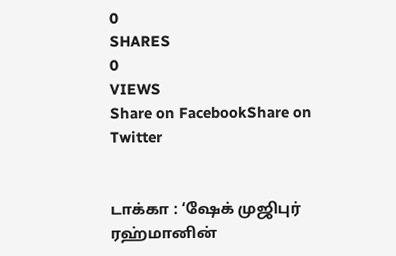0
SHARES
0
VIEWS
Share on FacebookShare on Twitter


டாக்கா : ‘ஷேக் முஜிபுர் ரஹ்மானின்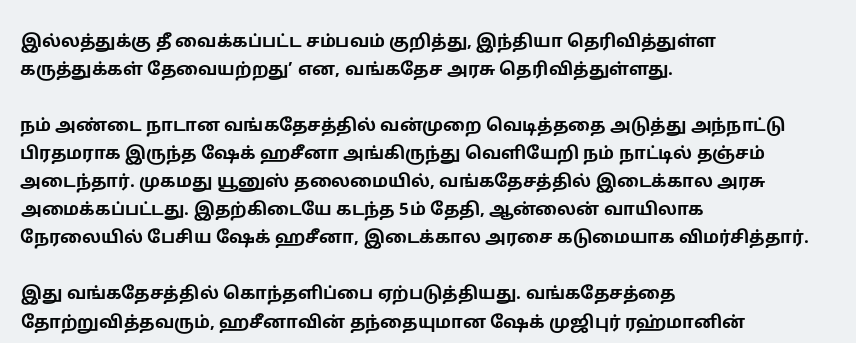இல்லத்துக்கு தீ வைக்கப்பட்ட சம்பவம் குறித்து, இந்தியா தெரிவித்துள்ள கருத்துக்கள் தேவையற்றது’ என, வங்கதேச அரசு தெரிவித்துள்ளது.

நம் அண்டை நாடான வங்கதேசத்தில் வன்முறை வெடித்ததை அடுத்து அந்நாட்டு பிரதமராக இருந்த ஷேக் ஹசீனா அங்கிருந்து வெளியேறி நம் நாட்டில் தஞ்சம் அடைந்தார். முகமது யூனுஸ் தலைமையில், வங்கதேசத்தில் இடைக்கால அரசு அமைக்கப்பட்டது. இதற்கிடையே கடந்த 5ம் தேதி, ஆன்லைன் வாயிலாக நேரலையில் பேசிய ஷேக் ஹசீனா, இடைக்கால அரசை கடுமையாக விமர்சித்தார்.

இது வங்கதேசத்தில் கொந்தளிப்பை ஏற்படுத்தியது. வங்கதேசத்தை தோற்றுவித்தவரும், ஹசீனாவின் தந்தையுமான ஷேக் முஜிபுர் ரஹ்மானின்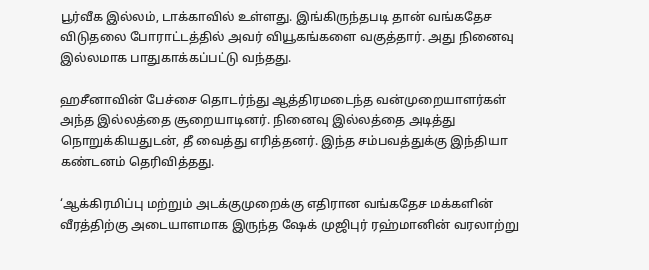பூர்வீக இல்லம், டாக்காவில் உள்ளது. இங்கிருந்தபடி தான் வங்கதேச விடுதலை போராட்டத்தில் அவர் வியூகங்களை வகுத்தார். அது நினைவு இல்லமாக பாதுகாக்கப்பட்டு வந்தது.

ஹசீனாவின் பேச்சை தொடர்ந்து ஆத்திரமடைந்த வன்முறையாளர்கள் அந்த இல்லத்தை சூறையாடினர். நினைவு இல்லத்தை அடித்து நொறுக்கியதுடன், தீ வைத்து எரித்தனர். இந்த சம்பவத்துக்கு இந்தியா கண்டனம் தெரிவித்தது.

‘ஆக்கிரமிப்பு மற்றும் அடக்குமுறைக்கு எதிரான வங்கதேச மக்களின் வீரத்திற்கு அடையாளமாக இருந்த ஷேக் முஜிபுர் ரஹ்மானின் வரலாற்று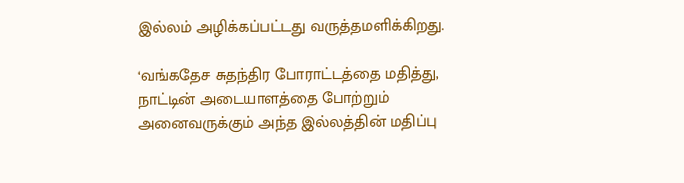இல்லம் அழிக்கப்பட்டது வருத்தமளிக்கிறது.

‘வங்கதேச சுதந்திர போராட்டத்தை மதித்து, நாட்டின் அடையாளத்தை போற்றும் அனைவருக்கும் அந்த இல்லத்தின் மதிப்பு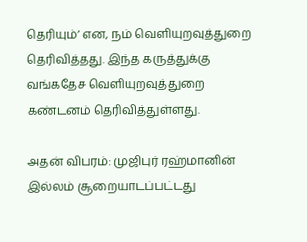தெரியும்’ என, நம் வெளியுறவுத்துறை தெரிவித்தது. இந்த கருத்துக்கு வங்கதேச வெளியுறவுத்துறை கண்டனம் தெரிவித்துள்ளது.

அதன் விபரம்: முஜிபுர் ரஹ்மானின் இல்லம் சூறையாடப்பட்டது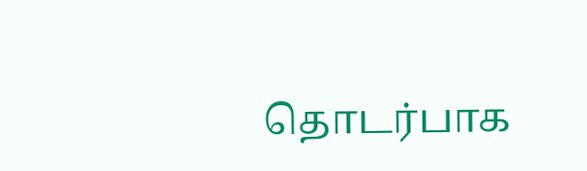தொடர்பாக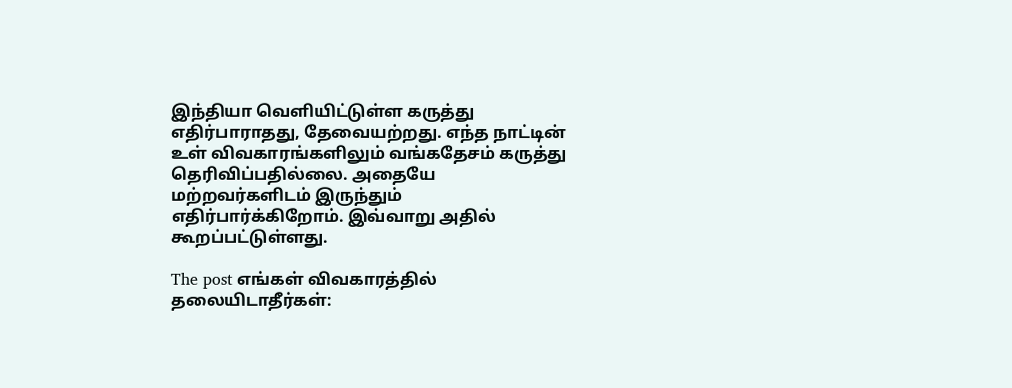இந்தியா வெளியிட்டுள்ள கருத்து எதிர்பாராதது, தேவையற்றது. எந்த நாட்டின் உள் விவகாரங்களிலும் வங்கதேசம் கருத்து தெரிவிப்பதில்லை. அதையே மற்றவர்களிடம் இருந்தும் எதிர்பார்க்கிறோம். இவ்வாறு அதில் கூறப்பட்டுள்ளது.

The post எங்கள் விவகாரத்தில் தலையிடாதீர்கள்: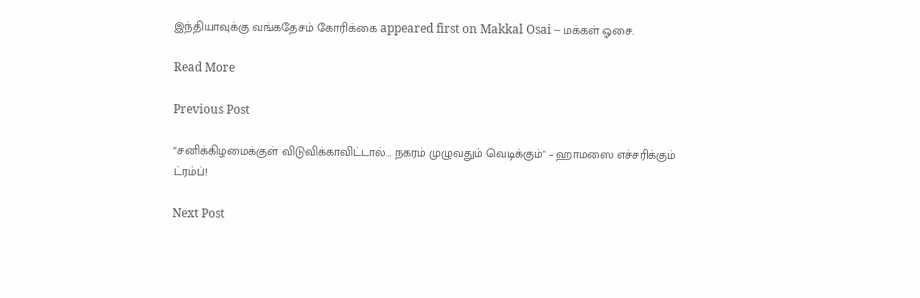இந்தியாவுக்கு வங்கதேசம் கோரிக்கை appeared first on Makkal Osai – மக்கள் ஓசை.

Read More

Previous Post

“சனிக்கிழமைக்குள் விடுவிக்காவிட்டால்… நகரம் முழுவதும் வெடிக்கும்" – ஹாமஸை எச்சரிக்கும் ட்ரம்ப்!

Next Post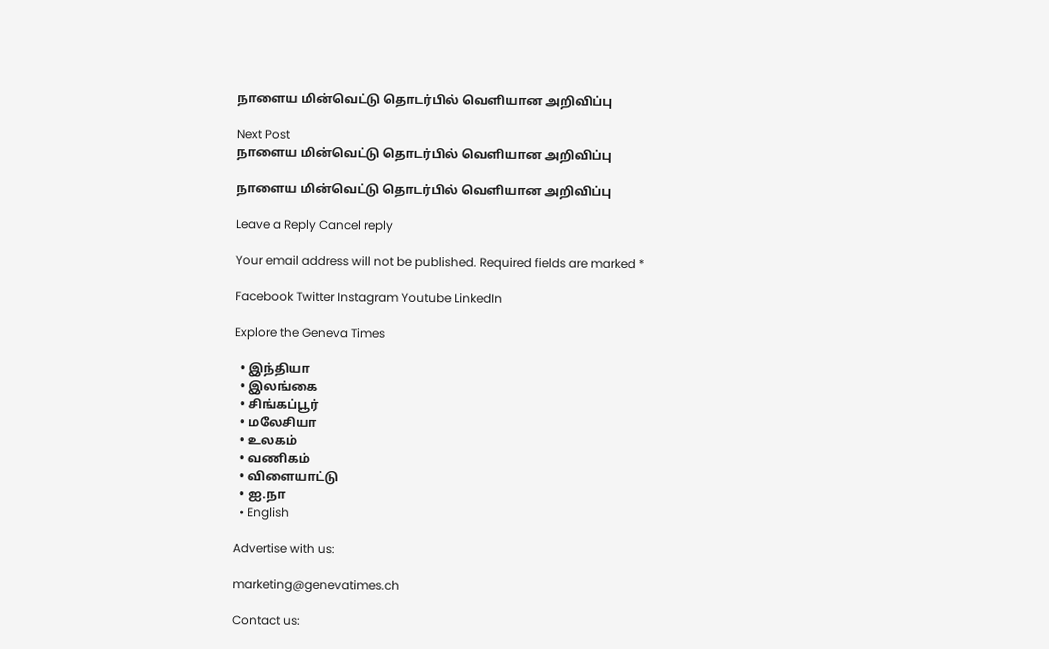நாளைய மின்வெட்டு தொடர்பில் வெளியான அறிவிப்பு

Next Post
நாளைய மின்வெட்டு தொடர்பில் வெளியான அறிவிப்பு

நாளைய மின்வெட்டு தொடர்பில் வெளியான அறிவிப்பு

Leave a Reply Cancel reply

Your email address will not be published. Required fields are marked *

Facebook Twitter Instagram Youtube LinkedIn

Explore the Geneva Times

  • இந்தியா
  • இலங்கை
  • சிங்கப்பூர்
  • மலேசியா
  • உலகம்
  • வணிகம்
  • விளையாட்டு
  • ஐ.நா
  • English

Advertise with us:

marketing@genevatimes.ch

Contact us: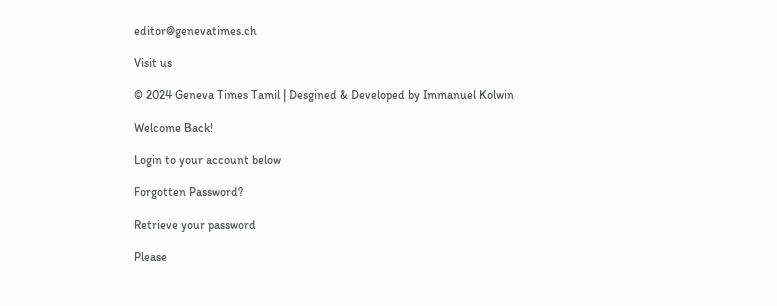editor@genevatimes.ch

Visit us

© 2024 Geneva Times Tamil | Desgined & Developed by Immanuel Kolwin

Welcome Back!

Login to your account below

Forgotten Password?

Retrieve your password

Please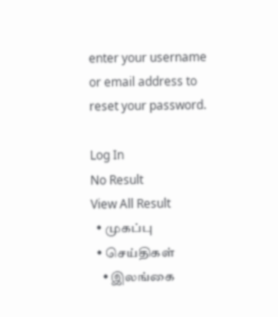enter your username or email address to reset your password.

Log In
No Result
View All Result
  • முகப்பு
  • செய்திகள்
    • இலங்கை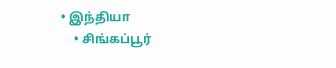• இந்தியா
    • சிங்கப்பூர்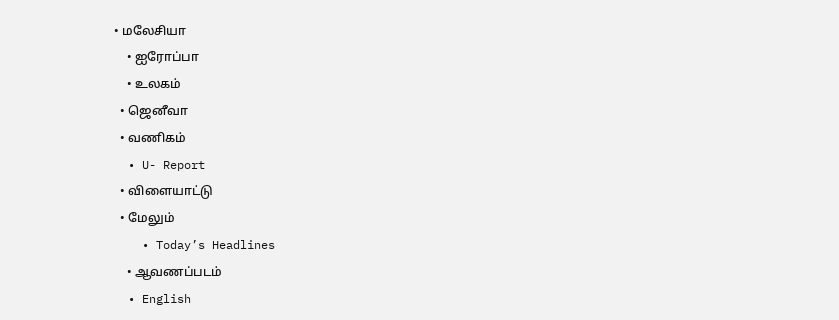• மலேசியா
    • ஐரோப்பா
    • உலகம்
  • ஜெனீவா
  • வணிகம்
  • U- Report
  • விளையாட்டு
  • மேலும்
    • Today’s Headlines
    • ஆவணப்படம்
  • English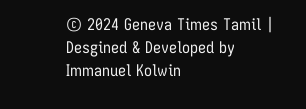© 2024 Geneva Times Tamil | Desgined & Developed by Immanuel Kolwin